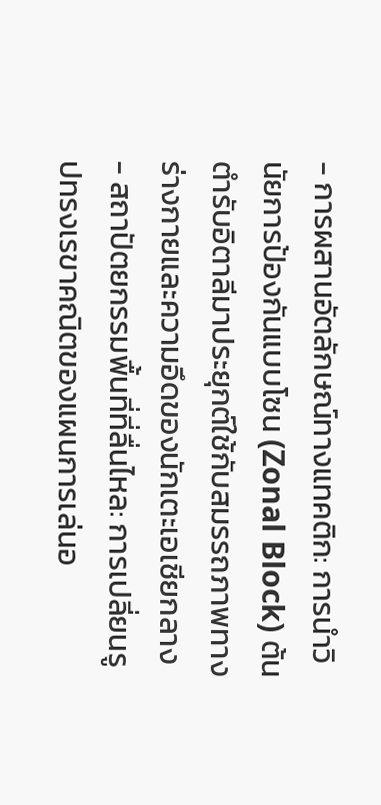- การผสานอัตลักษณ์ทางแทคติก: การนำวินัยการป้องกันแบบโซน (Zonal Block) ต้นตำรับอิตาลีมาประยุกต์ใช้กับสมรรถภาพทางร่างกายและความอึดของนักเตะเอเชียกลาง
- สถาปัตยกรรมพื้นที่ที่ลื่นไหล: การเปลี่ยนรูปทรงเรขาคณิตของแผนการเล่นอ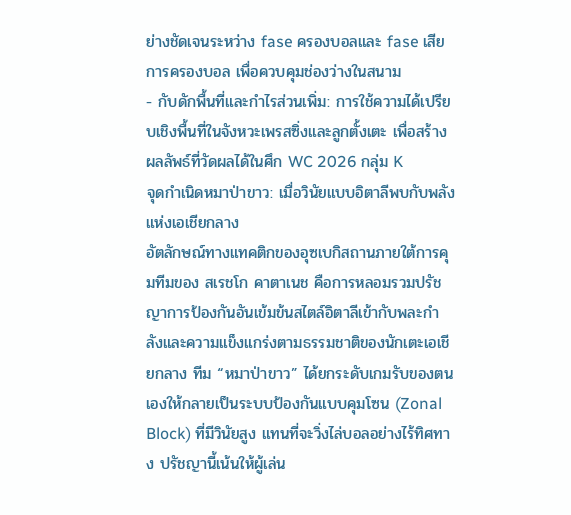ย่างชัดเจนระหว่าง fase ครองบอลและ fase เสียการครองบอล เพื่อควบคุมช่องว่างในสนาม
- กับดักพื้นที่และกำไรส่วนเพิ่ม: การใช้ความได้เปรียบเชิงพื้นที่ในจังหวะเพรสซิ่งและลูกตั้งเตะ เพื่อสร้างผลลัพธ์ที่วัดผลได้ในศึก WC 2026 กลุ่ม K
จุดกำเนิดหมาป่าขาว: เมื่อวินัยแบบอิตาลีพบกับพลังแห่งเอเชียกลาง
อัตลักษณ์ทางแทคติกของอุซเบกิสถานภายใต้การคุมทีมของ สเรชโก คาตาเนช คือการหลอมรวมปรัชญาการป้องกันอันเข้มข้นสไตล์อิตาลีเข้ากับพละกำลังและความแข็งแกร่งตามธรรมชาติของนักเตะเอเชียกลาง ทีม “หมาป่าขาว” ได้ยกระดับเกมรับของตนเองให้กลายเป็นระบบป้องกันแบบคุมโซน (Zonal Block) ที่มีวินัยสูง แทนที่จะวิ่งไล่บอลอย่างไร้ทิศทาง ปรัชญานี้เน้นให้ผู้เล่น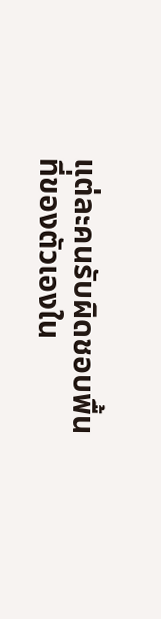แต่ละคนรับผิดชอบพื้นที่ของตัวเองใน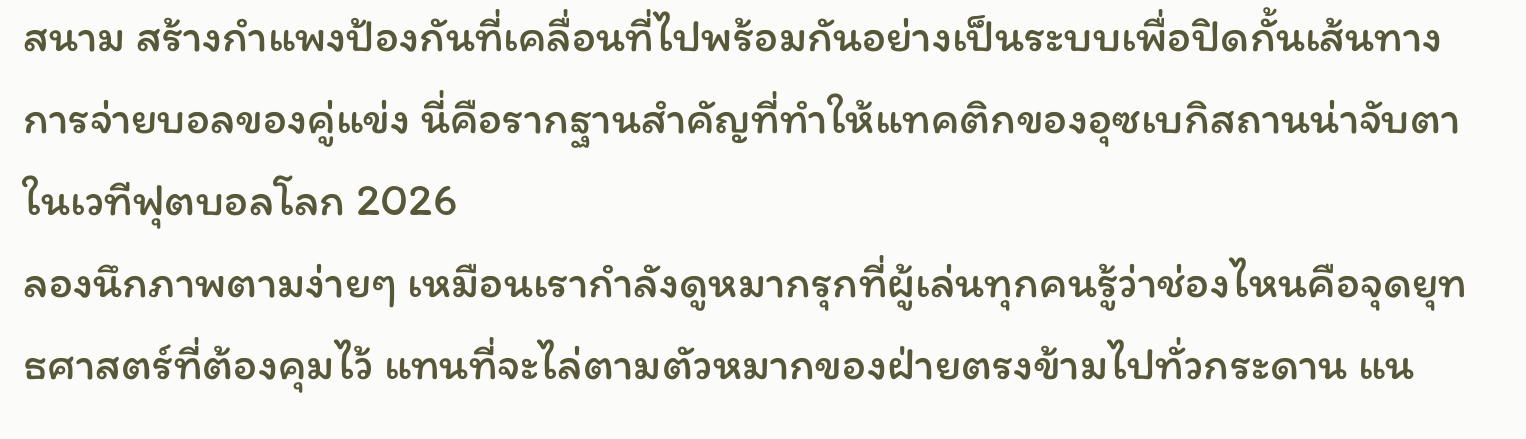สนาม สร้างกำแพงป้องกันที่เคลื่อนที่ไปพร้อมกันอย่างเป็นระบบเพื่อปิดกั้นเส้นทางการจ่ายบอลของคู่แข่ง นี่คือรากฐานสำคัญที่ทำให้แทคติกของอุซเบกิสถานน่าจับตาในเวทีฟุตบอลโลก 2026
ลองนึกภาพตามง่ายๆ เหมือนเรากำลังดูหมากรุกที่ผู้เล่นทุกคนรู้ว่าช่องไหนคือจุดยุทธศาสตร์ที่ต้องคุมไว้ แทนที่จะไล่ตามตัวหมากของฝ่ายตรงข้ามไปทั่วกระดาน แน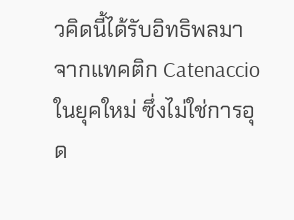วคิดนี้ได้รับอิทธิพลมาจากแทคติก Catenaccio ในยุคใหม่ ซึ่งไม่ใช่การอุด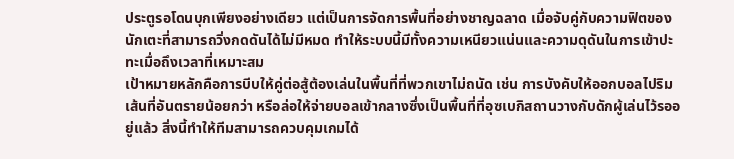ประตูรอโดนบุกเพียงอย่างเดียว แต่เป็นการจัดการพื้นที่อย่างชาญฉลาด เมื่อจับคู่กับความฟิตของนักเตะที่สามารถวิ่งกดดันได้ไม่มีหมด ทำให้ระบบนี้มีทั้งความเหนียวแน่นและความดุดันในการเข้าปะทะเมื่อถึงเวลาที่เหมาะสม
เป้าหมายหลักคือการบีบให้คู่ต่อสู้ต้องเล่นในพื้นที่ที่พวกเขาไม่ถนัด เช่น การบังคับให้ออกบอลไปริมเส้นที่อันตรายน้อยกว่า หรือล่อให้จ่ายบอลเข้ากลางซึ่งเป็นพื้นที่ที่อุซเบกิสถานวางกับดักผู้เล่นไว้รออยู่แล้ว สิ่งนี้ทำให้ทีมสามารถควบคุมเกมได้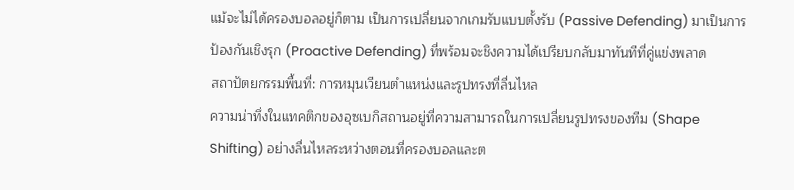แม้จะไม่ได้ครองบอลอยู่ก็ตาม เป็นการเปลี่ยนจากเกมรับแบบตั้งรับ (Passive Defending) มาเป็นการป้องกันเชิงรุก (Proactive Defending) ที่พร้อมจะชิงความได้เปรียบกลับมาทันทีที่คู่แข่งพลาด
สถาปัตยกรรมพื้นที่: การหมุนเวียนตำแหน่งและรูปทรงที่ลื่นไหล
ความน่าทึ่งในแทคติกของอุซเบกิสถานอยู่ที่ความสามารถในการเปลี่ยนรูปทรงของทีม (Shape Shifting) อย่างลื่นไหลระหว่างตอนที่ครองบอลและต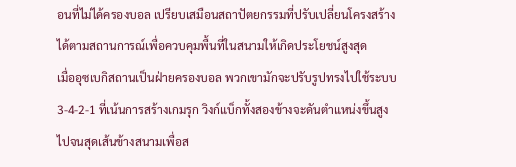อนที่ไม่ได้ครองบอล เปรียบเสมือนสถาปัตยกรรมที่ปรับเปลี่ยนโครงสร้างได้ตามสถานการณ์เพื่อควบคุมพื้นที่ในสนามให้เกิดประโยชน์สูงสุด
เมื่ออุซเบกิสถานเป็นฝ่ายครองบอล พวกเขามักจะปรับรูปทรงไปใช้ระบบ 3-4-2-1 ที่เน้นการสร้างเกมรุก วิงก์แบ็กทั้งสองข้างจะดันตำแหน่งขึ้นสูงไปจนสุดเส้นข้างสนามเพื่อส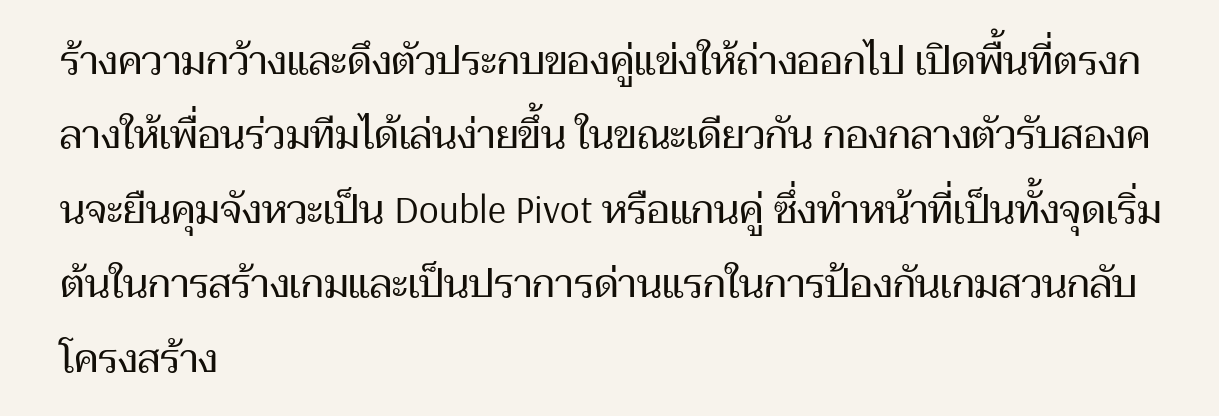ร้างความกว้างและดึงตัวประกบของคู่แข่งให้ถ่างออกไป เปิดพื้นที่ตรงกลางให้เพื่อนร่วมทีมได้เล่นง่ายขึ้น ในขณะเดียวกัน กองกลางตัวรับสองคนจะยืนคุมจังหวะเป็น Double Pivot หรือแกนคู่ ซึ่งทำหน้าที่เป็นทั้งจุดเริ่มต้นในการสร้างเกมและเป็นปราการด่านแรกในการป้องกันเกมสวนกลับ โครงสร้าง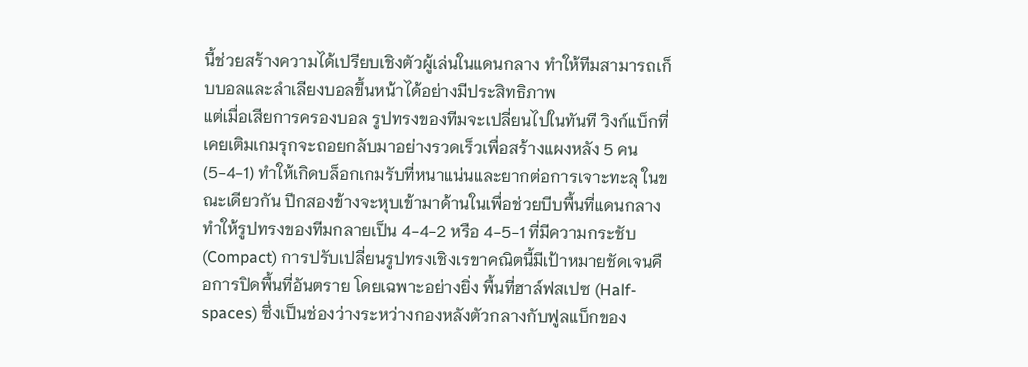นี้ช่วยสร้างความได้เปรียบเชิงตัวผู้เล่นในแดนกลาง ทำให้ทีมสามารถเก็บบอลและลำเลียงบอลขึ้นหน้าได้อย่างมีประสิทธิภาพ
แต่เมื่อเสียการครองบอล รูปทรงของทีมจะเปลี่ยนไปในทันที วิงก์แบ็กที่เคยเติมเกมรุกจะถอยกลับมาอย่างรวดเร็วเพื่อสร้างแผงหลัง 5 คน (5-4-1) ทำให้เกิดบล็อกเกมรับที่หนาแน่นและยากต่อการเจาะทะลุ ในขณะเดียวกัน ปีกสองข้างจะหุบเข้ามาด้านในเพื่อช่วยบีบพื้นที่แดนกลาง ทำให้รูปทรงของทีมกลายเป็น 4-4-2 หรือ 4-5-1 ที่มีความกระชับ (Compact) การปรับเปลี่ยนรูปทรงเชิงเรขาคณิตนี้มีเป้าหมายชัดเจนคือการปิดพื้นที่อันตราย โดยเฉพาะอย่างยิ่ง พื้นที่ฮาล์ฟสเปซ (Half-spaces) ซึ่งเป็นช่องว่างระหว่างกองหลังตัวกลางกับฟูลแบ็กของ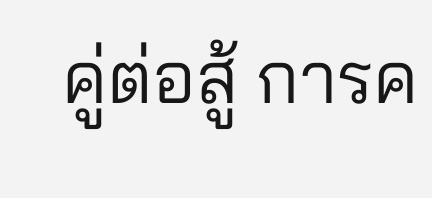คู่ต่อสู้ การค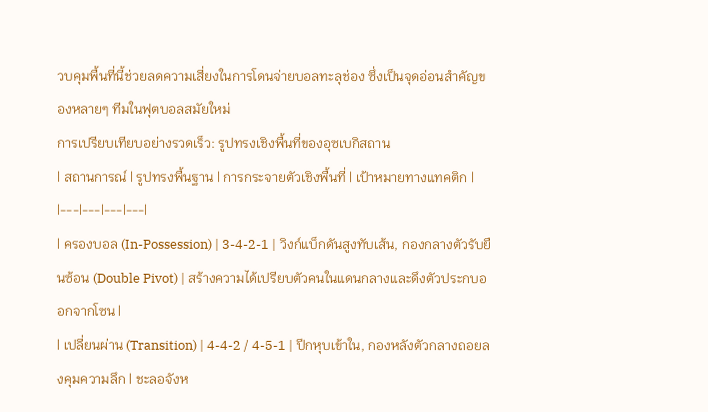วบคุมพื้นที่นี้ช่วยลดความเสี่ยงในการโดนจ่ายบอลทะลุช่อง ซึ่งเป็นจุดอ่อนสำคัญของหลายๆ ทีมในฟุตบอลสมัยใหม่
การเปรียบเทียบอย่างรวดเร็ว: รูปทรงเชิงพื้นที่ของอุซเบกิสถาน
| สถานการณ์ | รูปทรงพื้นฐาน | การกระจายตัวเชิงพื้นที่ | เป้าหมายทางแทคติก |
|---|---|---|---|
| ครองบอล (In-Possession) | 3-4-2-1 | วิงก์แบ็กดันสูงทับเส้น, กองกลางตัวรับยืนซ้อน (Double Pivot) | สร้างความได้เปรียบตัวคนในแดนกลางและดึงตัวประกบออกจากโซน |
| เปลี่ยนผ่าน (Transition) | 4-4-2 / 4-5-1 | ปีกหุบเข้าใน, กองหลังตัวกลางถอยลงคุมความลึก | ชะลอจังห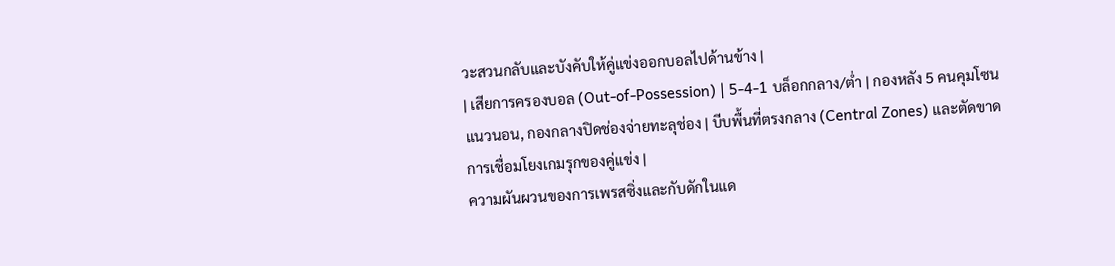วะสวนกลับและบังคับให้คู่แข่งออกบอลไปด้านข้าง |
| เสียการครองบอล (Out-of-Possession) | 5-4-1 บล็อกกลาง/ต่ำ | กองหลัง 5 คนคุมโซนแนวนอน, กองกลางปิดช่องจ่ายทะลุช่อง | บีบพื้นที่ตรงกลาง (Central Zones) และตัดขาดการเชื่อมโยงเกมรุกของคู่แข่ง |
ความผันผวนของการเพรสซิ่งและกับดักในแด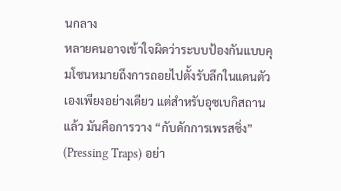นกลาง
หลายคนอาจเข้าใจผิดว่าระบบป้องกันแบบคุมโซนหมายถึงการถอยไปตั้งรับลึกในแดนตัวเองเพียงอย่างเดียว แต่สำหรับอุซเบกิสถานแล้ว มันคือการวาง “กับดักการเพรสซิ่ง” (Pressing Traps) อย่า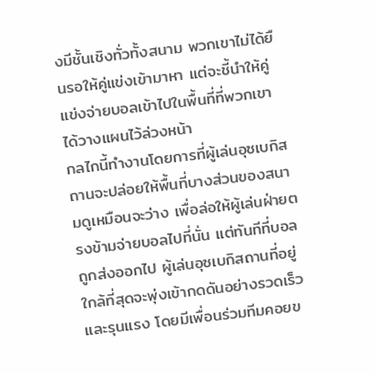งมีชั้นเชิงทั่วทั้งสนาม พวกเขาไม่ได้ยืนรอให้คู่แข่งเข้ามาหา แต่จะชี้นำให้คู่แข่งจ่ายบอลเข้าไปในพื้นที่ที่พวกเขาได้วางแผนไว้ล่วงหน้า
กลไกนี้ทำงานโดยการที่ผู้เล่นอุซเบกิสถานจะปล่อยให้พื้นที่บางส่วนของสนามดูเหมือนจะว่าง เพื่อล่อให้ผู้เล่นฝ่ายตรงข้ามจ่ายบอลไปที่นั่น แต่ทันทีที่บอลถูกส่งออกไป ผู้เล่นอุซเบกิสถานที่อยู่ใกล้ที่สุดจะพุ่งเข้ากดดันอย่างรวดเร็วและรุนแรง โดยมีเพื่อนร่วมทีมคอยข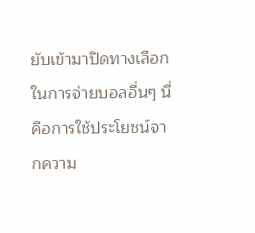ยับเข้ามาปิดทางเลือกในการจ่ายบอลอื่นๆ นี่คือการใช้ประโยชน์จากความ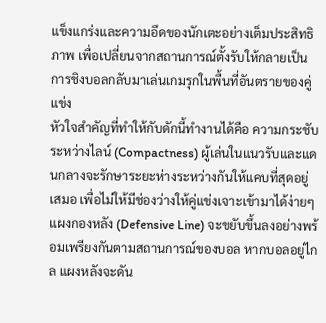แข็งแกร่งและความอึดของนักเตะอย่างเต็มประสิทธิภาพ เพื่อเปลี่ยนจากสถานการณ์ตั้งรับให้กลายเป็นการชิงบอลกลับมาเล่นเกมรุกในพื้นที่อันตรายของคู่แข่ง
หัวใจสำคัญที่ทำให้กับดักนี้ทำงานได้คือ ความกระชับระหว่างไลน์ (Compactness) ผู้เล่นในแนวรับและแดนกลางจะรักษาระยะห่างระหว่างกันให้แคบที่สุดอยู่เสมอ เพื่อไม่ให้มีช่องว่างให้คู่แข่งเจาะเข้ามาได้ง่ายๆ แผงกองหลัง (Defensive Line) จะขยับขึ้นลงอย่างพร้อมเพรียงกันตามสถานการณ์ของบอล หากบอลอยู่ไกล แผงหลังจะดัน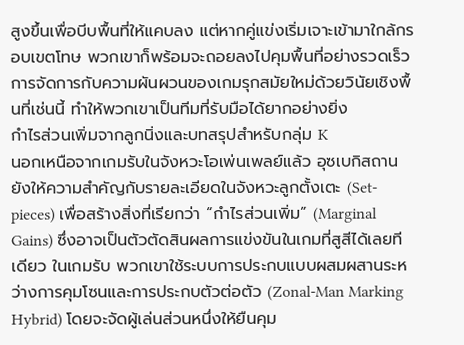สูงขึ้นเพื่อบีบพื้นที่ให้แคบลง แต่หากคู่แข่งเริ่มเจาะเข้ามาใกล้กรอบเขตโทษ พวกเขาก็พร้อมจะถอยลงไปคุมพื้นที่อย่างรวดเร็ว การจัดการกับความผันผวนของเกมรุกสมัยใหม่ด้วยวินัยเชิงพื้นที่เช่นนี้ ทำให้พวกเขาเป็นทีมที่รับมือได้ยากอย่างยิ่ง
กำไรส่วนเพิ่มจากลูกนิ่งและบทสรุปสำหรับกลุ่ม K
นอกเหนือจากเกมรับในจังหวะโอเพ่นเพลย์แล้ว อุซเบกิสถานยังให้ความสำคัญกับรายละเอียดในจังหวะลูกตั้งเตะ (Set-pieces) เพื่อสร้างสิ่งที่เรียกว่า “กำไรส่วนเพิ่ม” (Marginal Gains) ซึ่งอาจเป็นตัวตัดสินผลการแข่งขันในเกมที่สูสีได้เลยทีเดียว ในเกมรับ พวกเขาใช้ระบบการประกบแบบผสมผสานระหว่างการคุมโซนและการประกบตัวต่อตัว (Zonal-Man Marking Hybrid) โดยจะจัดผู้เล่นส่วนหนึ่งให้ยืนคุม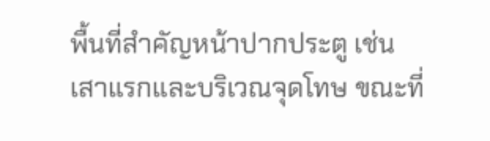พื้นที่สำคัญหน้าปากประตู เช่น เสาแรกและบริเวณจุดโทษ ขณะที่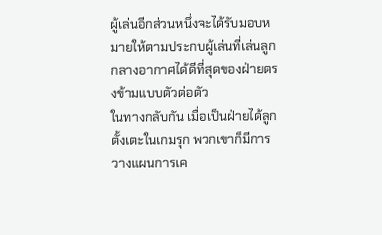ผู้เล่นอีกส่วนหนึ่งจะได้รับมอบหมายให้ตามประกบผู้เล่นที่เล่นลูกกลางอากาศได้ดีที่สุดของฝ่ายตรงข้ามแบบตัวต่อตัว
ในทางกลับกัน เมื่อเป็นฝ่ายได้ลูกตั้งเตะในเกมรุก พวกเขาก็มีการวางแผนการเค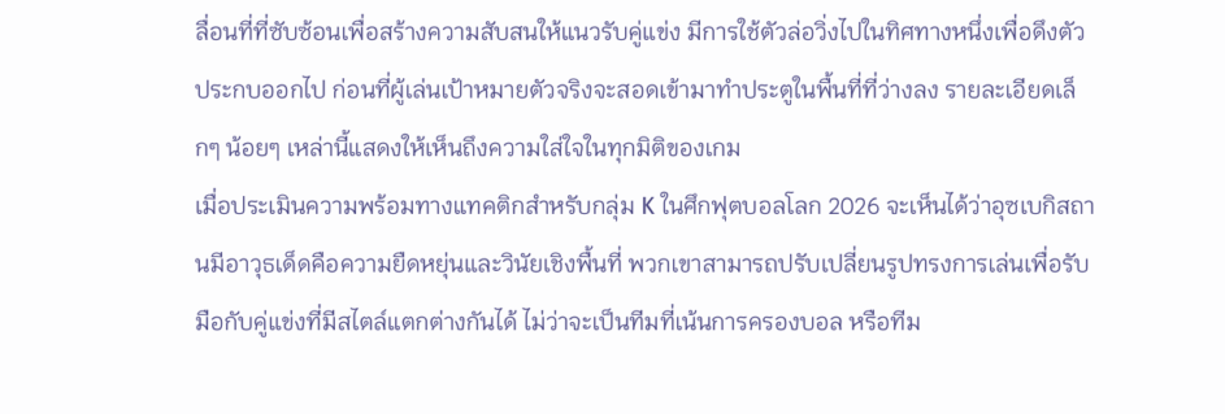ลื่อนที่ที่ซับซ้อนเพื่อสร้างความสับสนให้แนวรับคู่แข่ง มีการใช้ตัวล่อวิ่งไปในทิศทางหนึ่งเพื่อดึงตัวประกบออกไป ก่อนที่ผู้เล่นเป้าหมายตัวจริงจะสอดเข้ามาทำประตูในพื้นที่ที่ว่างลง รายละเอียดเล็กๆ น้อยๆ เหล่านี้แสดงให้เห็นถึงความใส่ใจในทุกมิติของเกม
เมื่อประเมินความพร้อมทางแทคติกสำหรับกลุ่ม K ในศึกฟุตบอลโลก 2026 จะเห็นได้ว่าอุซเบกิสถานมีอาวุธเด็ดคือความยืดหยุ่นและวินัยเชิงพื้นที่ พวกเขาสามารถปรับเปลี่ยนรูปทรงการเล่นเพื่อรับมือกับคู่แข่งที่มีสไตล์แตกต่างกันได้ ไม่ว่าจะเป็นทีมที่เน้นการครองบอล หรือทีม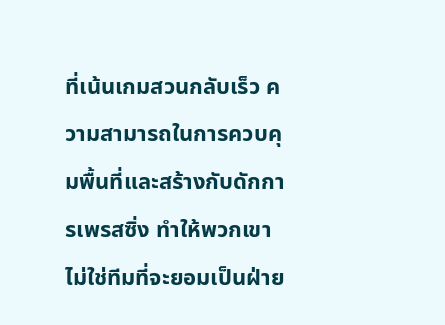ที่เน้นเกมสวนกลับเร็ว ความสามารถในการควบคุมพื้นที่และสร้างกับดักการเพรสซิ่ง ทำให้พวกเขาไม่ใช่ทีมที่จะยอมเป็นฝ่าย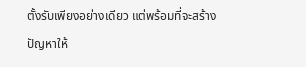ตั้งรับเพียงอย่างเดียว แต่พร้อมที่จะสร้างปัญหาให้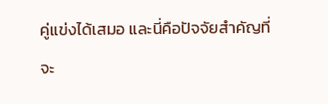คู่แข่งได้เสมอ และนี่คือปัจจัยสำคัญที่จะ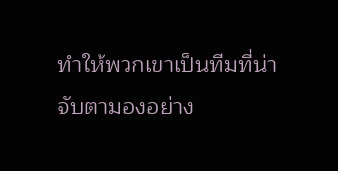ทำให้พวกเขาเป็นทีมที่น่าจับตามองอย่าง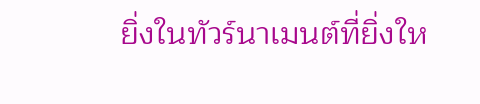ยิ่งในทัวร์นาเมนต์ที่ยิ่งให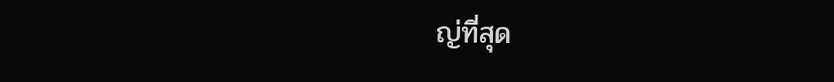ญ่ที่สุด